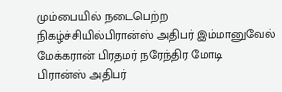மும்பையில் நடைபெற்ற நிகழ்ச்சியில்பிரான்ஸ் அதிபர் இம்மானுவேல் மேக்கரான் பிரதமர் நரேந்திர மோடி
பிரான்ஸ் அதிபர்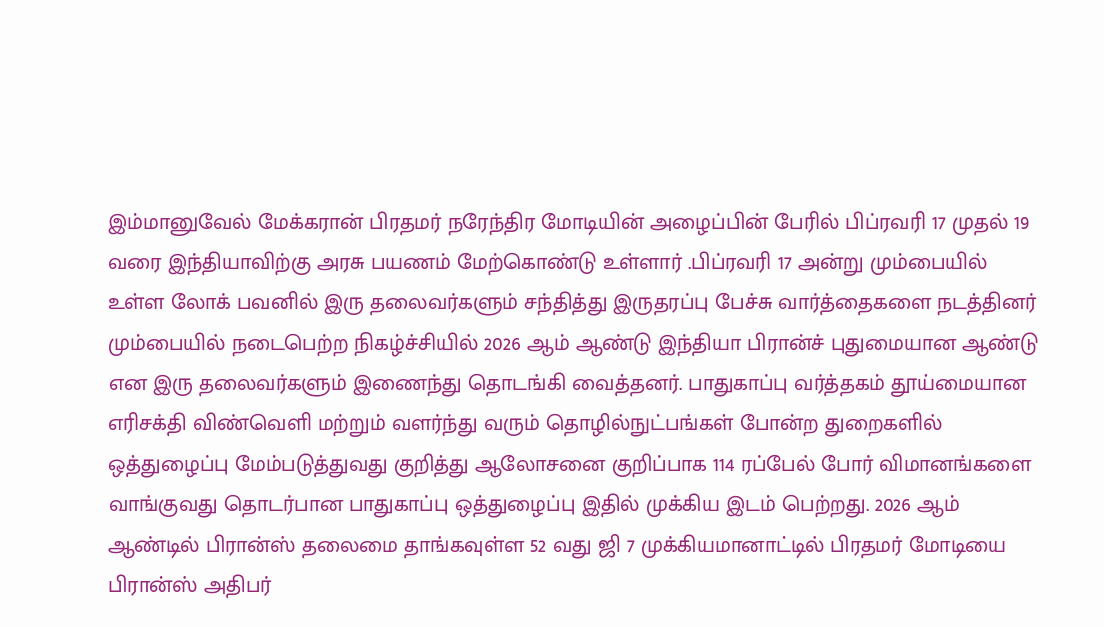இம்மானுவேல் மேக்கரான் பிரதமர் நரேந்திர மோடியின் அழைப்பின் பேரில் பிப்ரவரி 17 முதல் 19 வரை இந்தியாவிற்கு அரசு பயணம் மேற்கொண்டு உள்ளார் .பிப்ரவரி 17 அன்று மும்பையில் உள்ள லோக் பவனில் இரு தலைவர்களும் சந்தித்து இருதரப்பு பேச்சு வார்த்தைகளை நடத்தினர் மும்பையில் நடைபெற்ற நிகழ்ச்சியில் 2026 ஆம் ஆண்டு இந்தியா பிரான்ச் புதுமையான ஆண்டு என இரு தலைவர்களும் இணைந்து தொடங்கி வைத்தனர். பாதுகாப்பு வர்த்தகம் தூய்மையான எரிசக்தி விண்வெளி மற்றும் வளர்ந்து வரும் தொழில்நுட்பங்கள் போன்ற துறைகளில் ஒத்துழைப்பு மேம்படுத்துவது குறித்து ஆலோசனை குறிப்பாக 114 ரப்பேல் போர் விமானங்களை வாங்குவது தொடர்பான பாதுகாப்பு ஒத்துழைப்பு இதில் முக்கிய இடம் பெற்றது. 2026 ஆம் ஆண்டில் பிரான்ஸ் தலைமை தாங்கவுள்ள 52 வது ஜி 7 முக்கியமானாட்டில் பிரதமர் மோடியை பிரான்ஸ் அதிபர்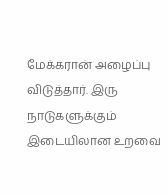மேக்கரான் அழைப்பு விடுத்தார். இரு நாடுகளுக்கும் இடையிலான உறவை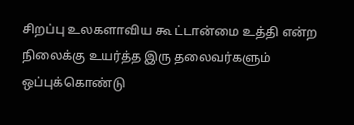சிறப்பு உலகளாவிய கூ ட்டான்மை உத்தி என்ற நிலைக்கு உயர்த்த இரு தலைவர்களும் ஒப்புக்கொண்டு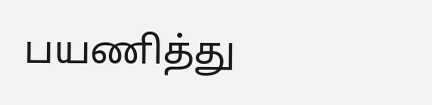பயணித்து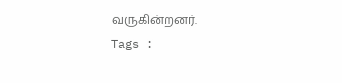வருகின்றனர்.
Tags :